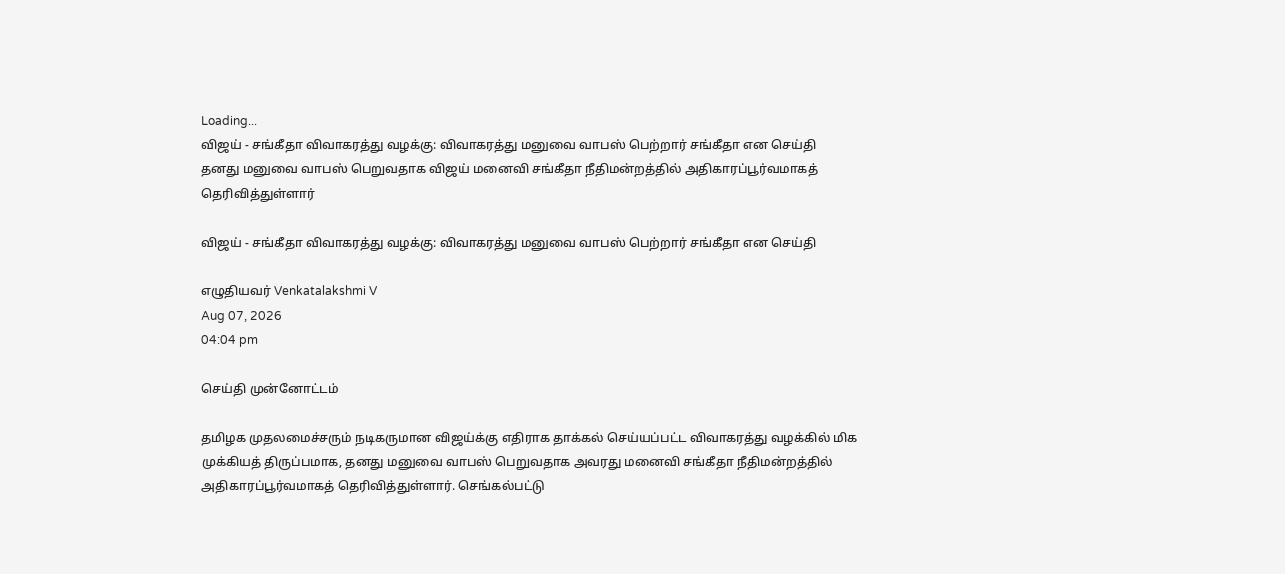Loading...
விஜய் - சங்கீதா விவாகரத்து வழக்கு: விவாகரத்து மனுவை வாபஸ் பெற்றார் சங்கீதா என செய்தி
தனது மனுவை வாபஸ் பெறுவதாக விஜய் மனைவி சங்கீதா நீதிமன்றத்தில் அதிகாரப்பூர்வமாகத் தெரிவித்துள்ளார்

விஜய் - சங்கீதா விவாகரத்து வழக்கு: விவாகரத்து மனுவை வாபஸ் பெற்றார் சங்கீதா என செய்தி

எழுதியவர் Venkatalakshmi V
Aug 07, 2026
04:04 pm

செய்தி முன்னோட்டம்

தமிழக முதலமைச்சரும் நடிகருமான விஜய்க்கு எதிராக தாக்கல் செய்யப்பட்ட விவாகரத்து வழக்கில் மிக முக்கியத் திருப்பமாக, தனது மனுவை வாபஸ் பெறுவதாக அவரது மனைவி சங்கீதா நீதிமன்றத்தில் அதிகாரப்பூர்வமாகத் தெரிவித்துள்ளார். செங்கல்பட்டு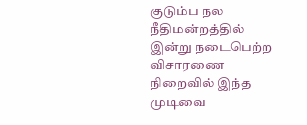குடும்ப நல நீதிமன்றத்தில் இன்று நடைபெற்ற விசாரணை நிறைவில் இந்த முடிவை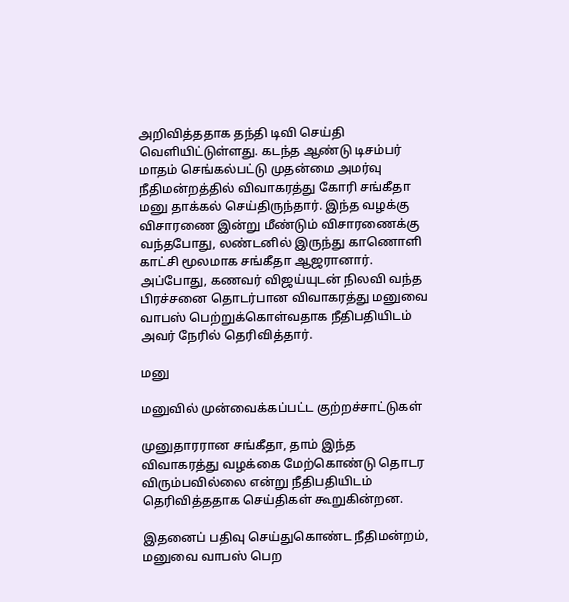அறிவித்ததாக தந்தி டிவி செய்தி வெளியிட்டுள்ளது. கடந்த ஆண்டு டிசம்பர் மாதம் செங்கல்பட்டு முதன்மை அமர்வு நீதிமன்றத்தில் விவாகரத்து கோரி சங்கீதா மனு தாக்கல் செய்திருந்தார். இந்த வழக்கு விசாரணை இன்று மீண்டும் விசாரணைக்கு வந்தபோது, லண்டனில் இருந்து காணொளி காட்சி மூலமாக சங்கீதா ஆஜரானார். அப்போது, கணவர் விஜய்யுடன் நிலவி வந்த பிரச்சனை தொடர்பான விவாகரத்து மனுவை வாபஸ் பெற்றுக்கொள்வதாக நீதிபதியிடம் அவர் நேரில் தெரிவித்தார்.

மனு

மனுவில் முன்வைக்கப்பட்ட குற்றச்சாட்டுகள்

முனுதாரரான சங்கீதா, தாம் இந்த விவாகரத்து வழக்கை மேற்கொண்டு தொடர விரும்பவில்லை என்று நீதிபதியிடம் தெரிவித்ததாக செய்திகள் கூறுகின்றன.

இதனைப் பதிவு செய்துகொண்ட நீதிமன்றம், மனுவை வாபஸ் பெற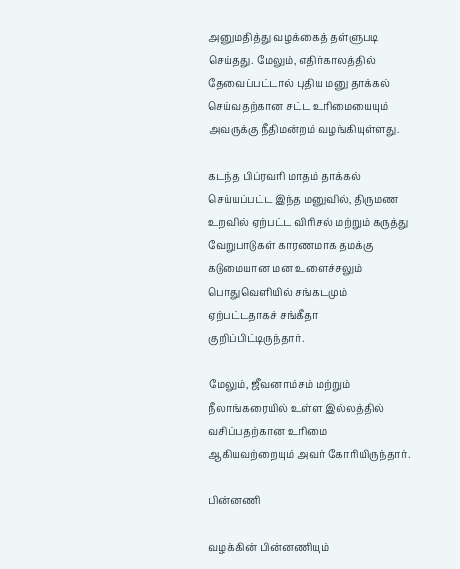அனுமதித்து வழக்கைத் தள்ளுபடி செய்தது. மேலும், எதிர்காலத்தில் தேவைப்பட்டால் புதிய மனு தாக்கல் செய்வதற்கான சட்ட உரிமையையும் அவருக்கு நீதிமன்றம் வழங்கியுள்ளது.

கடந்த பிப்ரவரி மாதம் தாக்கல் செய்யப்பட்ட இந்த மனுவில், திருமண உறவில் ஏற்பட்ட விரிசல் மற்றும் கருத்து வேறுபாடுகள் காரணமாக தமக்கு கடுமையான மன உளைச்சலும் பொதுவெளியில் சங்கடமும் ஏற்பட்டதாகச் சங்கீதா குறிப்பிட்டிருந்தார்.

மேலும், ஜீவனாம்சம் மற்றும் நீலாங்கரையில் உள்ள இல்லத்தில் வசிப்பதற்கான உரிமை ஆகியவற்றையும் அவர் கோரியிருந்தார்.

பின்னணி

வழக்கின் பின்னணியும்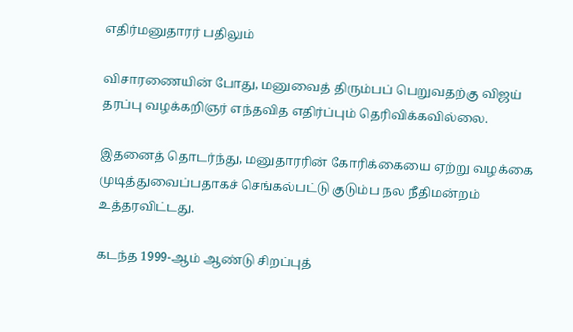எதிர்மனுதாரர் பதிலும்

விசாரணையின் போது, மனுவைத் திரும்பப் பெறுவதற்கு விஜய் தரப்பு வழக்கறிஞர் எந்தவித எதிர்ப்பும் தெரிவிக்கவில்லை.

இதனைத் தொடர்ந்து, மனுதாரரின் கோரிக்கையை ஏற்று வழக்கை முடித்துவைப்பதாகச் செங்கல்பட்டு குடும்ப நல நீதிமன்றம் உத்தரவிட்டது.

கடந்த 1999-ஆம் ஆண்டு சிறப்புத்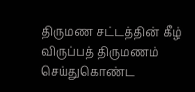திருமண சட்டத்தின் கீழ் விருப்பத் திருமணம் செய்துகொண்ட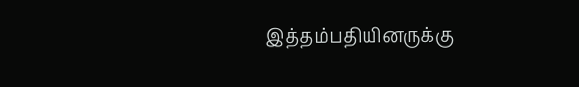இத்தம்பதியினருக்கு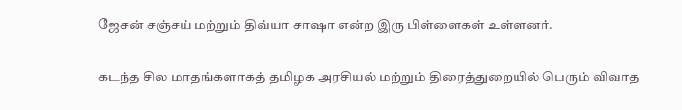ஜேசன் சஞ்சய் மற்றும் திவ்யா சாஷா என்ற இரு பிள்ளைகள் உள்ளனர்.

கடந்த சில மாதங்களாகத் தமிழக அரசியல் மற்றும் திரைத்துறையில் பெரும் விவாத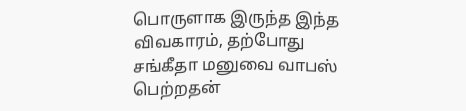பொருளாக இருந்த இந்த விவகாரம், தற்போது சங்கீதா மனுவை வாபஸ் பெற்றதன்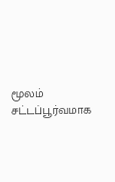மூலம் சட்டப்பூர்வமாக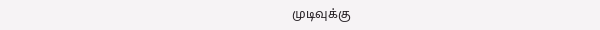முடிவுக்கு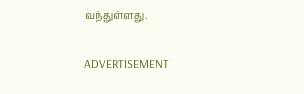வந்துள்ளது.

ADVERTISEMENT